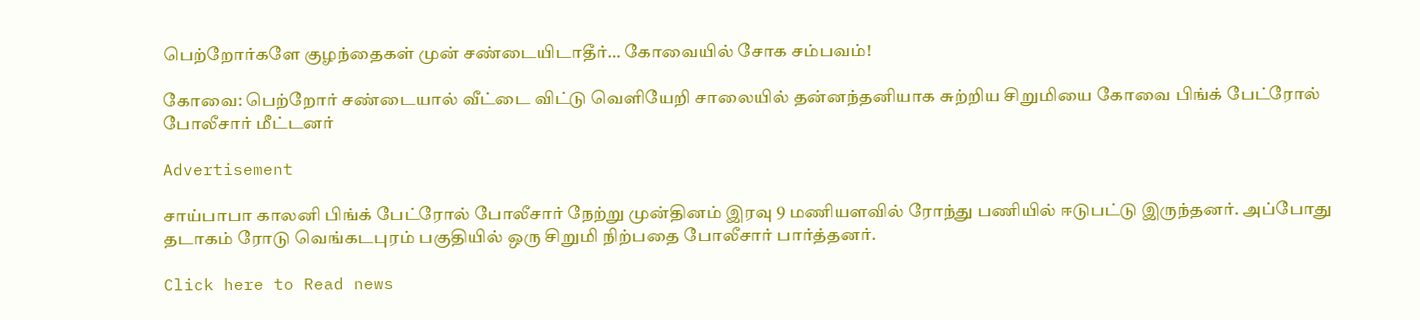பெற்றோர்களே குழந்தைகள் முன் சண்டையிடாதீர்… கோவையில் சோக சம்பவம்!

கோவை: பெற்றோர் சண்டையால் வீட்டை விட்டு வெளியேறி சாலையில் தன்னந்தனியாக சுற்றிய சிறுமியை கோவை பிங்க் பேட்ரோல் போலீசார் மீட்டனர்

Advertisement

சாய்பாபா காலனி பிங்க் பேட்ரோல் போலீசார் நேற்று முன்தினம் இரவு 9 மணியளவில் ரோந்து பணியில் ஈடுபட்டு இருந்தனர். அப்போது தடாகம் ரோடு வெங்கடபுரம் பகுதியில் ஒரு சிறுமி நிற்பதை போலீசார் பார்த்தனர்.

Click here to Read news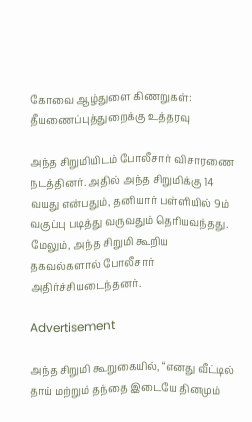கோவை ஆழ்துளை கிணறுகள்: தீயணைப்புத்துறைக்கு உத்தரவு

அந்த சிறுமியிடம் போலீசார் விசாரணை நடத்தினர். அதில் அந்த சிறுமிக்கு 14 வயது என்பதும், தனியார் பள்ளியில் 9ம் வகுப்பு படித்து வருவதும் தெரியவந்தது. மேலும், அந்த சிறுமி கூறிய தகவல்களால் போலீசார் அதிர்ச்சியடைந்தனர்.

Advertisement

அந்த சிறுமி கூறுகையில், “எனது வீட்டில் தாய் மற்றும் தந்தை இடையே தினமும்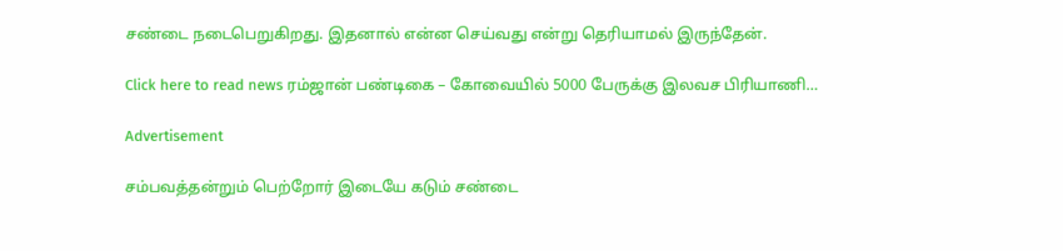சண்டை நடைபெறுகிறது. இதனால் என்ன செய்வது என்று தெரியாமல் இருந்தேன்.

Click here to read news ரம்ஜான் பண்டிகை – கோவையில் 5000 பேருக்கு இலவச பிரியாணி…

Advertisement

சம்பவத்தன்றும் பெற்றோர் இடையே கடும் சண்டை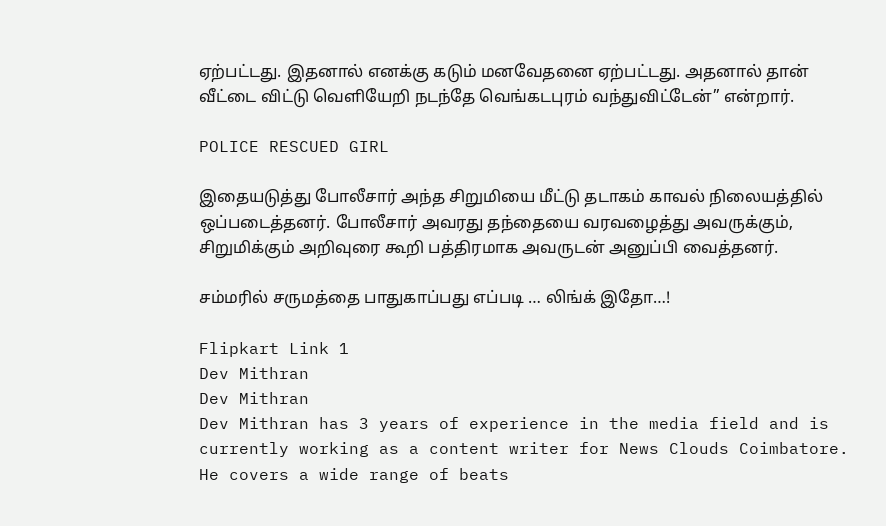ஏற்பட்டது. இதனால் எனக்கு கடும் மனவேதனை ஏற்பட்டது. அதனால் தான் வீட்டை விட்டு வெளியேறி நடந்தே வெங்கடபுரம் வந்துவிட்டேன்” என்றார்.

POLICE RESCUED GIRL

இதையடுத்து போலீசார் அந்த சிறுமியை மீட்டு தடாகம் காவல் நிலையத்தில் ஒப்படைத்தனர். போலீசார் அவரது தந்தையை வரவழைத்து அவருக்கும், சிறுமிக்கும் அறிவுரை கூறி பத்திரமாக அவருடன் அனுப்பி வைத்தனர்.

சம்மரில் சருமத்தை பாதுகாப்பது எப்படி … லிங்க் இதோ…!

Flipkart Link 1
Dev Mithran
Dev Mithran
Dev Mithran has 3 years of experience in the media field and is currently working as a content writer for News Clouds Coimbatore. He covers a wide range of beats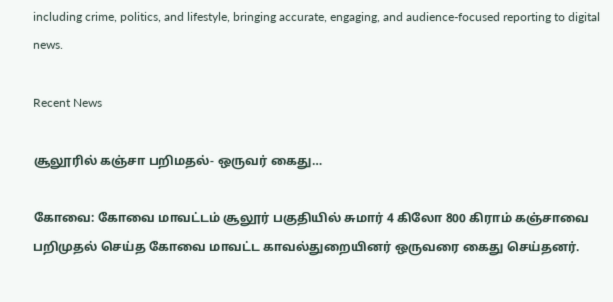including crime, politics, and lifestyle, bringing accurate, engaging, and audience-focused reporting to digital news.

Recent News

சூலூரில் கஞ்சா பறிமதல்- ஒருவர் கைது…

கோவை: கோவை மாவட்டம் சூலூர் பகுதியில் சுமார் 4 கிலோ 800 கிராம் கஞ்சாவை பறிமுதல் செய்த கோவை மாவட்ட காவல்துறையினர் ஒருவரை கைது செய்தனர்.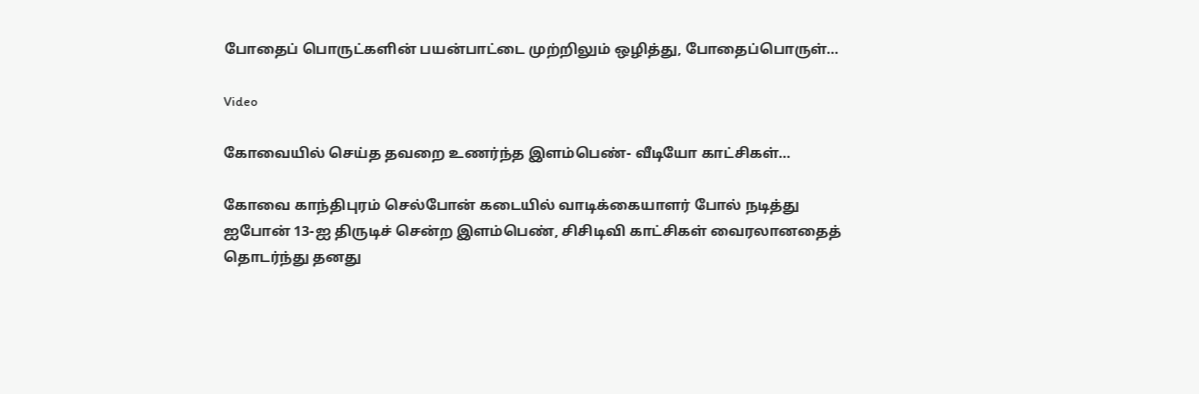போதைப் பொருட்களின் பயன்பாட்டை முற்றிலும் ஒழித்து, போதைப்பொருள்...

Video

கோவையில் செய்த தவறை உணர்ந்த இளம்பெண்- வீடியோ காட்சிகள்…

கோவை காந்திபுரம் செல்போன் கடையில் வாடிக்கையாளர் போல் நடித்து ஐபோன் 13-ஐ திருடிச் சென்ற இளம்பெண், சிசிடிவி காட்சிகள் வைரலானதைத் தொடர்ந்து தனது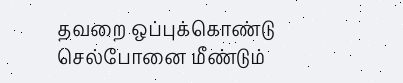தவறை ஒப்புக்கொண்டு செல்போனை மீண்டும்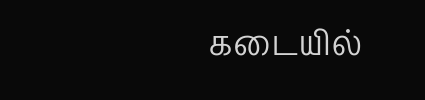கடையில்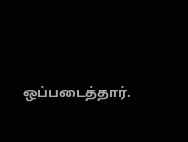ஒப்படைத்தார்.